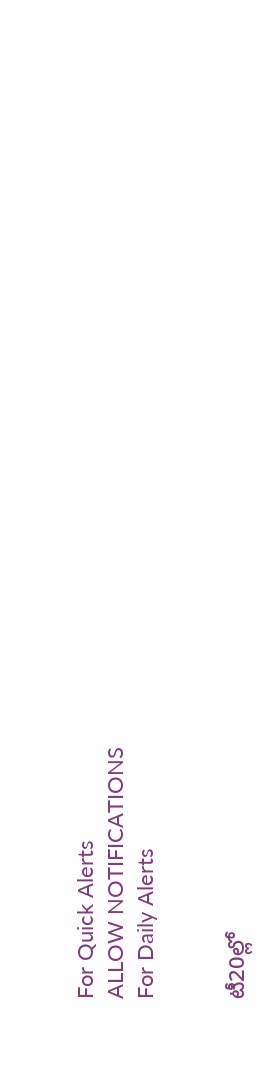For Quick Alerts
ALLOW NOTIFICATIONS
For Daily Alerts


టీ20ల్లో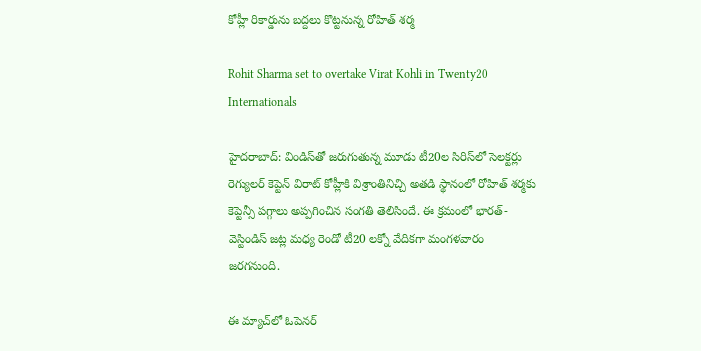కోహ్లీ రికార్డును బద్దలు కొట్టనున్న రోహిత్ శర్మ

Rohit Sharma set to overtake Virat Kohli in Twenty20 Internationals

హైదరాబాద్: విండిస్‌తో జరుగుతున్న మూడు టీ20ల సిరిస్‌‌లో సెలక్టర్లు రెగ్యులర్ కెప్టెన్ విరాట్ కోహ్లీకి విశ్రాంతినిచ్చి అతడి స్థానంలో రోహిత్ శర్మకు కెప్టెన్సీ పగ్గాలు అప్పగించిన సంగతి తెలిసిందే. ఈ క్రమంలో భారత్-వెస్టిండిస్ జట్ల మధ్య రెండో టీ20 లక్నో వేదికగా మంగళవారం జరగనుంది.

ఈ మ్యాచ్‌లో ఓపెనర్‌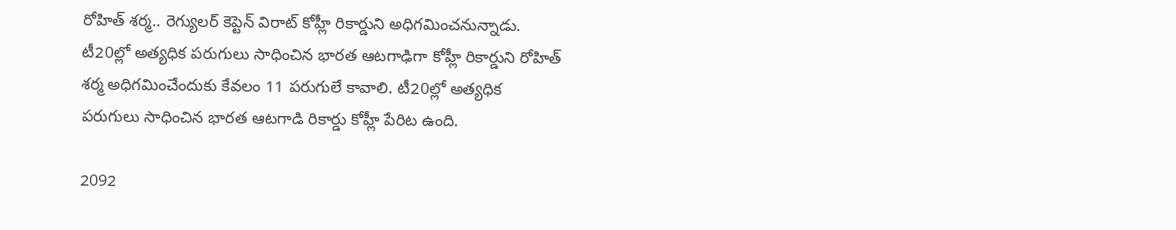రోహిత్‌ శర్మ.. రెగ్యులర్ కెప్టెన్ విరాట్‌ కోహ్లీ రికార్డుని అధిగమించనున్నాడు. టీ20ల్లో అత్యధిక పరుగులు సాధించిన భారత ఆటగాఢిగా కోహ్లీ రికార్డుని రోహిత్ శర్మ అధిగమించేందుకు కేవలం 11 పరుగులే కావాలి. టీ20ల్లో అత్యధిక పరుగులు సాధించిన భారత ఆటగాడి రికార్డు కోహ్లీ పేరిట ఉంది.

2092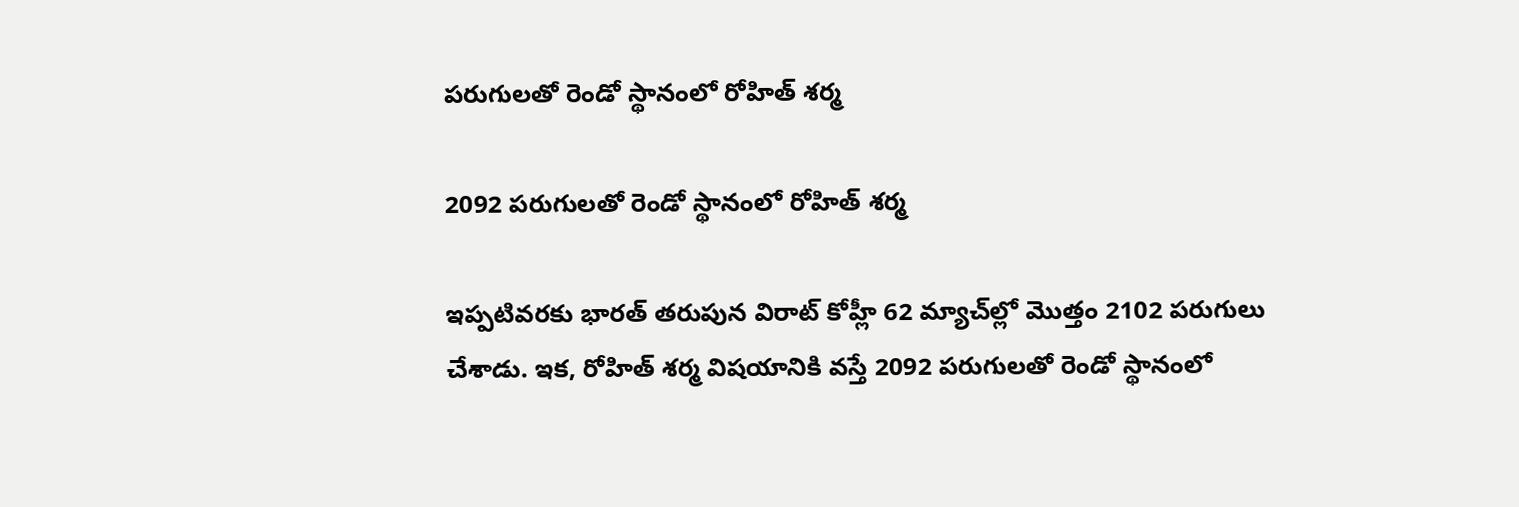పరుగులతో రెండో స్థానంలో రోహిత్ శర్మ

2092 పరుగులతో రెండో స్థానంలో రోహిత్ శర్మ

ఇప్పటివరకు భారత్ తరుపున విరాట్ కోహ్లీ 62 మ్యాచ్‌ల్లో మొత్తం 2102 పరుగులు చేశాడు. ఇక, రోహిత్ శర్మ విషయానికి వస్తే 2092 పరుగులతో రెండో స్థానంలో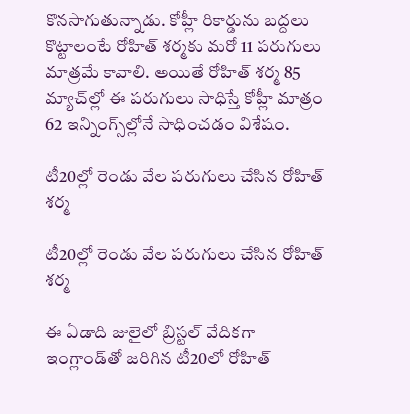కొనసాగుతున్నాడు. కోహ్లీ రికార్డును బద్దలు కొట్టాలంటే రోహిత్ శర్మ‌కు మరో 11 పరుగులు మాత్రమే కావాలి. అయితే రోహిత్‌ శర్మ 85 మ్యాచ్‌ల్లో ఈ పరుగులు సాధిస్తే కోహ్లీ మాత్రం 62 ఇన్నింగ్స్‌ల్లోనే సాధించడం విశేషం.

టీ20ల్లో రెండు వేల పరుగులు చేసిన రోహిత్ శర్మ

టీ20ల్లో రెండు వేల పరుగులు చేసిన రోహిత్ శర్మ

ఈ ఏడాది జులైలో బ్రిస్టల్ వేదికగా ఇంగ్లాండ్‌తో జరిగిన టీ20లో రోహిత్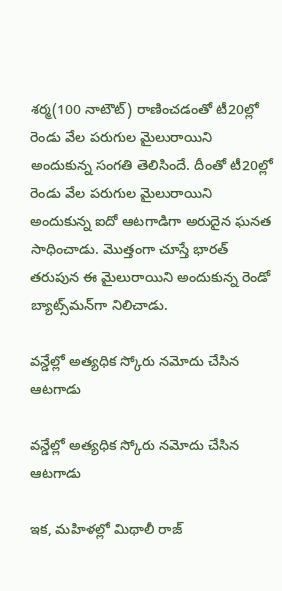శర్మ(100 నాటౌట్) రాణించడంతో టీ20ల్లో రెండు వేల పరుగుల మైలురాయిని అందుకున్న సంగతి తెలిసిందే. దీంతో టీ20ల్లో రెండు వేల పరుగుల మైలురాయిని అందుకున్న ఐదో ఆటగాడిగా అరుదైన ఘనత సాధించాడు. మొత్తంగా చూస్తే భారత్ తరుపున ఈ మైలురాయిని అందుకున్న రెండో బ్యాట్స్‌మన్‌గా నిలిచాడు.

వన్డేల్లో అత్యధిక స్కోరు నమోదు చేసిన ఆటగాడు

వన్డేల్లో అత్యధిక స్కోరు నమోదు చేసిన ఆటగాడు

ఇక, మహిళల్లో మిథాలీ రాజ్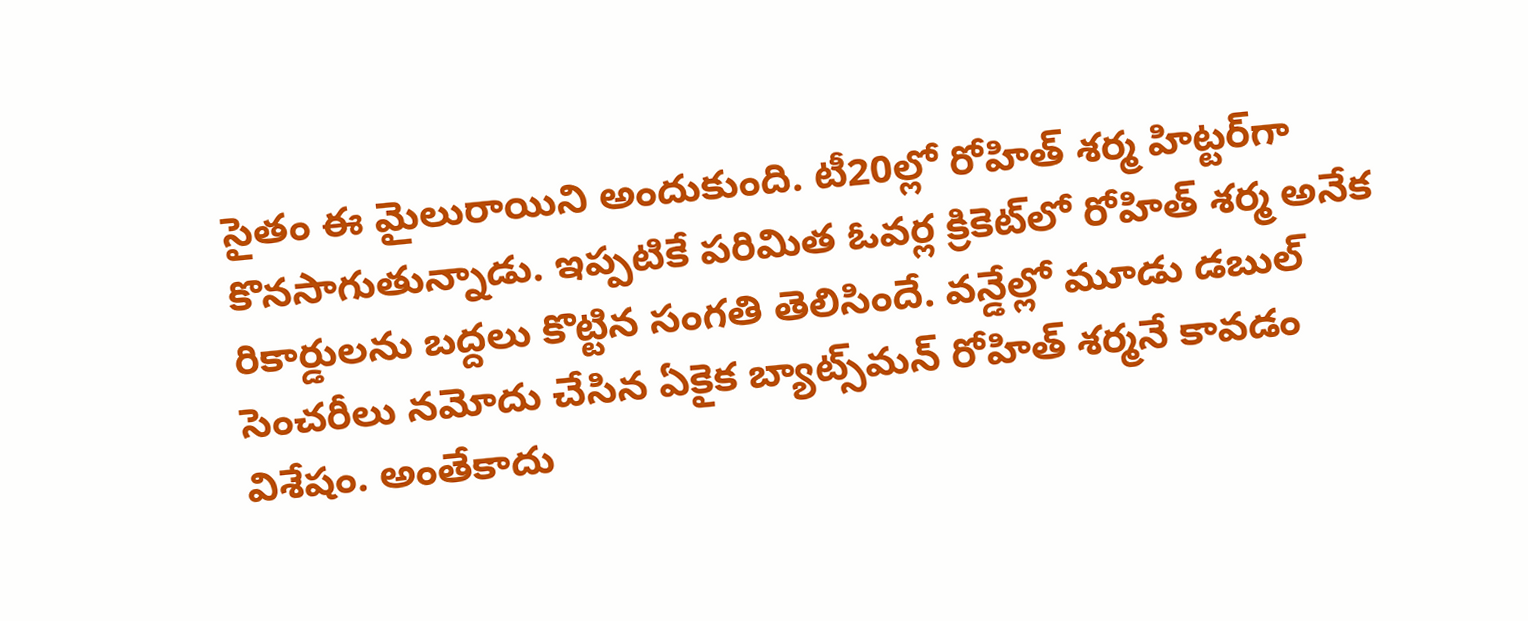సైతం ఈ మైలురాయిని అందుకుంది. టీ20ల్లో రోహిత్ శర్మ హిట్టర్‌గా కొనసాగుతున్నాడు. ఇప్పటికే పరిమిత ఓవర్ల క్రికెట్‌లో రోహిత్ శర్మ అనేక రికార్డులను బద్దలు కొట్టిన సంగతి తెలిసిందే. వన్డేల్లో మూడు డబుల్ సెంచరీలు నమోదు చేసిన ఏకైక బ్యాట్స్‌మన్ రోహిత్ శర్మనే కావడం విశేషం. అంతేకాదు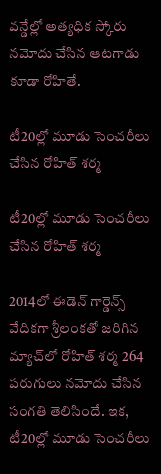వన్డేల్లో అత్యధిక స్కోరు నమోదు చేసిన ఆటగాడు కూడా రోహితే.

టీ20ల్లో మూడు సెంచరీలు చేసిన రోహిత్ శర్మ

టీ20ల్లో మూడు సెంచరీలు చేసిన రోహిత్ శర్మ

2014లో ఈడెన్ గార్డెన్స్ వేదికగా శ్రీలంకతో జరిగిన మ్యాచ్‌లో రోహిత్ శర్మ 264 పరుగులు నమోదు చేసిన సంగతి తెలిసిందే. ఇక, టీ20ల్లో మూడు సెంచరీలు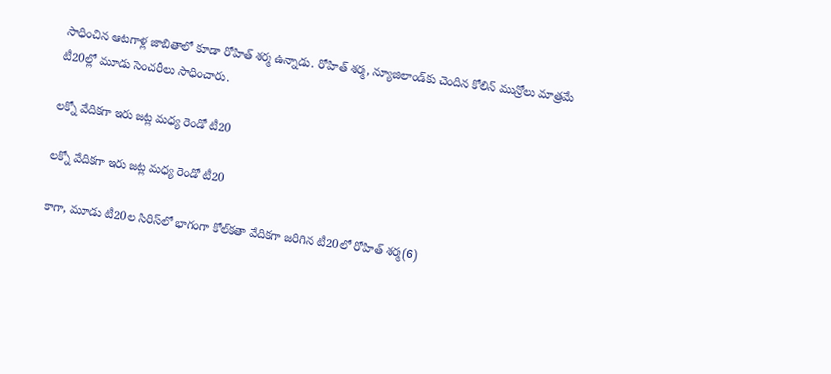సాధించిన ఆటగాళ్ల జాబితాలో కూడా రోహిత్ శర్మ ఉన్నాడు. రోహిత్ శర్మ, న్యూజిలాండ్‌కు చెందిన కోలిన్ మున్రోలు మాత్రమే టీ20ల్లో మూడు సెంచరీలు సాధించారు.

లక్నో వేదికగా ఇరు జట్ల మధ్య రెండో టీ20

లక్నో వేదికగా ఇరు జట్ల మధ్య రెండో టీ20

కాగా, మూడు టీ20ల సిరిస్‌లో భాగంగా కోల్‌కతా వేదికగా జరిగిన టీ20లో రోహిత్ శర్మ(6)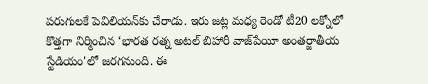పరుగులకే పెవిలియన్‌కు చేరాడు. ఇరు జట్ల మధ్య రెండో టీ20 లక్నోలో కొత్తగా నిర్మించిన ‘భారత రత్న అటల్‌ బిహారీ వాజ్‌పేయీ అంతర్జాతీయ స్టేడియం'లో జరగనుంది. ఈ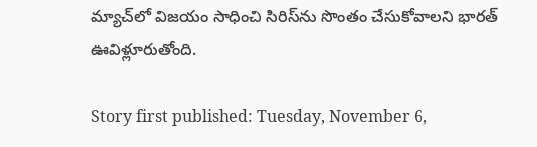మ్యాచ్‌లో విజయం సాధించి సిరిస్‌ను సొంతం చేసుకోవాలని భారత్ ఊవిళ్లూరుతోంది.

Story first published: Tuesday, November 6,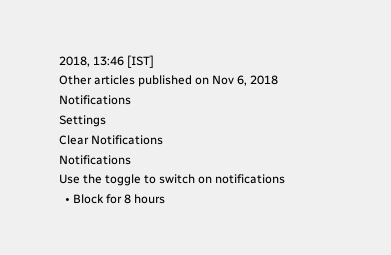2018, 13:46 [IST]
Other articles published on Nov 6, 2018
Notifications
Settings
Clear Notifications
Notifications
Use the toggle to switch on notifications
  • Block for 8 hours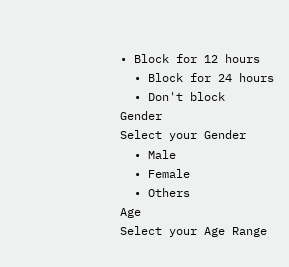• Block for 12 hours
  • Block for 24 hours
  • Don't block
Gender
Select your Gender
  • Male
  • Female
  • Others
Age
Select your Age Range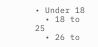• Under 18
  • 18 to 25
  • 26 to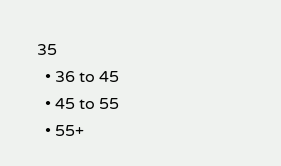35
  • 36 to 45
  • 45 to 55
  • 55+